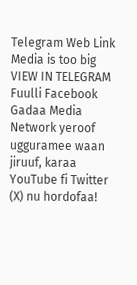Telegram Web Link
Media is too big
VIEW IN TELEGRAM
Fuulli Facebook Gadaa Media Network yeroof ugguramee waan jiruuf, karaa YouTube fi Twitter (X) nu hordofaa!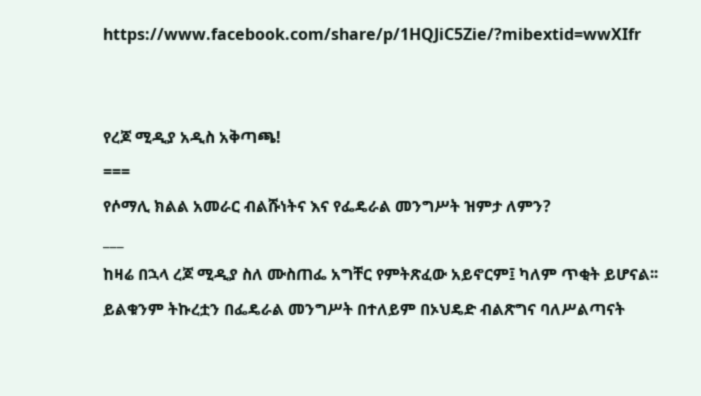https://www.facebook.com/share/p/1HQJiC5Zie/?mibextid=wwXIfr


የረጆ ሚዲያ አዲስ አቅጣጫ!
===
የሶማሊ ክልል አመራር ብልሹነትና እና የፌዴራል መንግሥት ዝምታ ለምን?
___
ከዛሬ በኋላ ረጆ ሚዲያ ስለ ሙስጠፌ አግቸር የምትጽፈው አይኖርም፤ ካለም ጥቂት ይሆናል፡፡ ይልቁንም ትኩረቷን በፌዴራል መንግሥት በተለይም በኦህዴድ ብልጽግና ባለሥልጣናት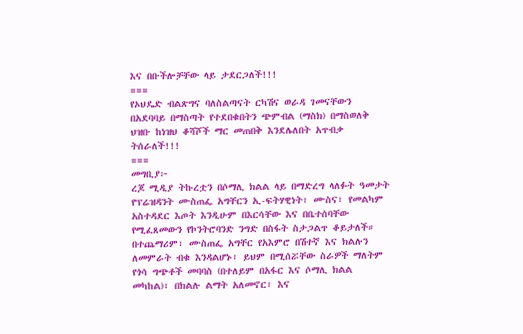እና በቡችሎቻቸው ላይ ታደርጋለች!!!
===
የኦህዴድ ብልጽግና ባለስልጣናት ርካሽና ወራዳ ገመናቸውን በአደባባይ በማስጣት የተደበቁበትን ጭምብል (ማስክ) በማስወለቅ ህዝቡ ከነዝህ ቆሻሾች ማር መጠበቅ እንደሌለበት አጥብቃ ትሰራለች!!!
===
መግቢያ፦
ረጆ ሚዲያ ትኩረቷን በሶማሊ ክልል ላይ በማድረግ ላለፉት ዓመታት የፕሬዝዳንት ሙስጠፌ አግቸርን ኢ-ፍትሃዊነት፣ ሙስና፣ የመልካም አስተዳደር እጦት እንዲሁም በእርሳቸው እና በቤተሰባቸው የሚፈጸመውን የኮንትሮባንድ ንግድ በስፋት ስታጋልጥ ቆይታለች። በተጨማሪም፣ ሙስጠፌ አግቸር የአእምሮ በሽተኛ እና ክልሉን ለመምራት ብቁ እንዳልሆኑ፣ ይህም በሚሰሯቸው ስራዎች ማለትም የጎሳ ግጭቶች መባባስ (በተለይም በአፋር እና ሶማሊ ክልል መካከል)፣ በክልሉ ልማት አለመኖር፣ እና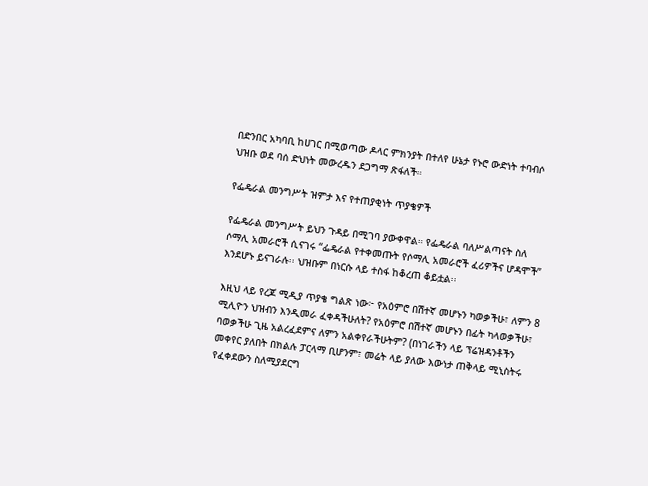በድንበር አካባቢ ከሀገር በሚወጣው ዶላር ምክንያት በተለየ ሁኔታ የኑሮ ውድነት ተባብሶ ህዝቡ ወደ ባሰ ድህነት መውረዱን ደጋግማ ጽፋለች።

የፌዴራል መንግሥት ዝምታ እና የተጠያቂነት ጥያቄዎች

የፌዴራል መንግሥት ይህን ጉዳይ በሚገባ ያውቀዋል። የፌዴራል ባለሥልጣናት ስለ ሶማሊ አመራሮች ሲናገሩ “ፌዴራል የተቀመጡት የሶማሊ አመራሮች ፈሪዎችና ሆዳሞች” እንደሆኑ ይናገራሉ፡፡ ህዝቡም በነርሱ ላይ ተስፋ ከቆረጠ ቆይቷል፡፡

እዚህ ላይ የረጆ ሚዲያ ጥያቄ ግልጽ ነው፦ የአዕምሮ በሽተኛ መሆኑን ካወቃችሁ፣ ለምን 8 ሚሊዮን ህዝብን እንዲመራ ፈቀዳችሁለት? የአዕምሮ በሽተኛ መሆኑን በፊት ካላወቃችሁ፣ ባወቃችሁ ጊዜ አልረፈደምና ለምን አልቀየራችሁትም? (በነገራችን ላይ ፕሬዝዳንቶችን መቀየር ያለበት በክልሉ ፓርላማ ቢሆንም፣ መሬት ላይ ያለው እውነታ ጠቅላይ ሚኒስትሩ የፈቀደውን ስለሚያደርግ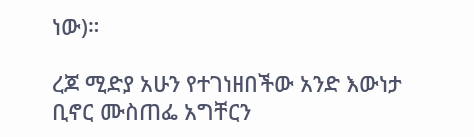ነው)።

ረጆ ሚድያ አሁን የተገነዘበችው አንድ እውነታ ቢኖር ሙስጠፌ አግቸርን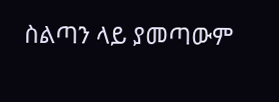ስልጣን ላይ ያመጣውም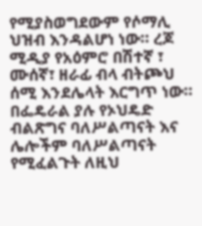የሚያስወግደውም የሶማሊ ህዝብ እንዳልሆነ ነው። ረጆ ሚዲያ የአዕምሮ በሽተኛ ፣ ሙሰኛ፣ ዘራፊ ብላ ብትጮህ ሰሚ እንደሌላት እርግጥ ነው። በፌዴራል ያሉ የኦህዴድ ብልጽግና ባለሥልጣናት እና ሌሎችም ባለሥልጣናት የሚፈልጉት ለዚህ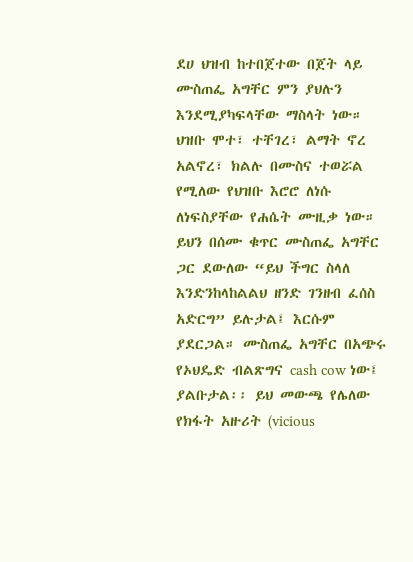ደሀ ህዝብ ከተበጀተው በጀት ላይ ሙስጠፌ አግቸር ምን ያህሉን እንደሚያካፍላቸው ማስላት ነው። ህዝቡ ሞተ፣ ተቸገረ፣ ልማት ኖረ አልኖረ፣ ክልሉ በሙስና ተወሯል የሚለው የህዝቡ እሮሮ ለነሱ ለነፍስያቸው የሐሴት ሙዚቃ ነው። ይህን በሰሙ ቁጥር ሙስጠፌ አግቸር ጋር ደውለው “ይህ ችግር ስላለ እንድንከላከልልህ ዘንድ ገንዘብ ፈሰስ አድርግ” ይሉታል፤ እርሱም ያደርጋል። ሙስጠፌ አግቸር በአጭሩ የኦህዴድ ብልጽግና cash cow ነው፤ ያልቡታል፡፡ ይህ መውጫ የሌለው የክፋት አዙሪት (vicious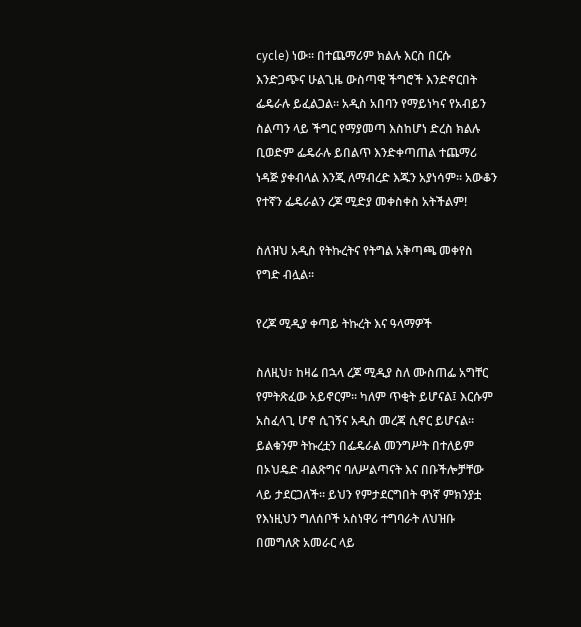cycle) ነው። በተጨማሪም ክልሉ እርስ በርሱ እንድጋጭና ሁልጊዜ ውስጣዊ ችግሮች እንድኖርበት ፌዴራሉ ይፈልጋል፡፡ አዲስ አበባን የማይነካና የአብይን ስልጣን ላይ ችግር የማያመጣ እስከሆነ ድረስ ክልሉ ቢወድም ፌዴራሉ ይበልጥ እንድቀጣጠል ተጨማሪ ነዳጅ ያቀብላል እንጂ ለማብረድ እጁን አያነሳም፡፡ አውቆን የተኛን ፌዴራልን ረጆ ሚድያ መቀስቀስ አትችልም!

ስለዝህ አዲስ የትኩረትና የትግል አቅጣጫ መቀየስ የግድ ብሏል፡፡

የረጆ ሚዲያ ቀጣይ ትኩረት እና ዓላማዎች

ስለዚህ፣ ከዛሬ በኋላ ረጆ ሚዲያ ስለ ሙስጠፌ አግቸር የምትጽፈው አይኖርም፡፡ ካለም ጥቂት ይሆናል፤ እርሱም አስፈላጊ ሆኖ ሲገኝና አዲስ መረጃ ሲኖር ይሆናል። ይልቁንም ትኩረቷን በፌዴራል መንግሥት በተለይም በኦህዴድ ብልጽግና ባለሥልጣናት እና በቡችሎቻቸው ላይ ታደርጋለች። ይህን የምታደርግበት ዋነኛ ምክንያቷ የእነዚህን ግለሰቦች አስነዋሪ ተግባራት ለህዝቡ በመግለጽ አመራር ላይ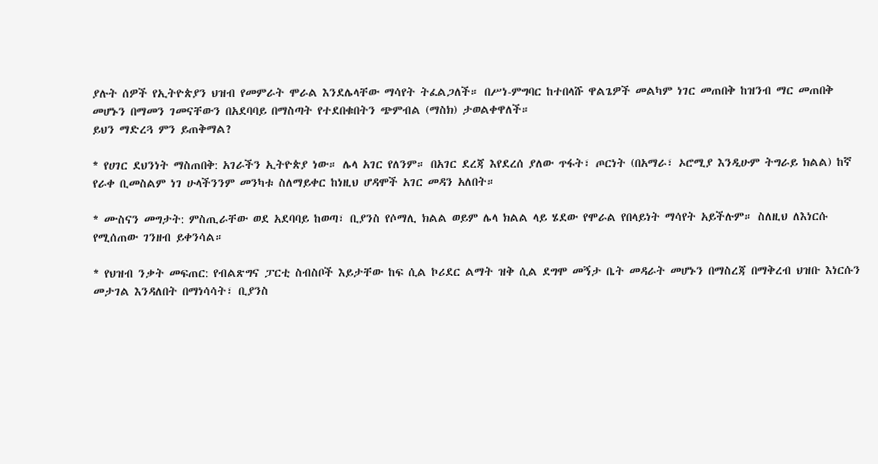ያሉት ሰዎች የኢትዮጵያን ህዝብ የመምራት ሞራል እንደሌላቸው ማሳየት ትፈልጋለች። በሥነ-ምግባር ከተበላሹ ዋልጌዎች መልካም ነገር መጠበቅ ከዝንብ ማር መጠበቅ መሆኑን በማመን ገመናቸውን በአደባባይ በማስጣት የተደበቁበትን ጭምብል (ማስክ) ታወልቀዋለች።
ይህን ማድረጓ ምን ይጠቅማል?

* የሀገር ደህንነት ማስጠበቅ: አገራችን ኢትዮጵያ ነው። ሌላ አገር የለንም። በአገር ደረጃ እየደረሰ ያለው ጥፋት፣ ጦርነት (በአማራ፣ ኦሮሚያ እንዲሁም ትግራይ ክልል) ከኛ የራቀ ቢመስልም ነገ ሁላችንንም መንካቱ ስለማይቀር ከነዚህ ሆዳሞች አገር መዳን አለበት።

* ሙስናን መግታት: ምስጢራቸው ወደ አደባባይ ከወጣ፣ ቢያንስ የሶማሊ ክልል ወይም ሌላ ክልል ላይ ሄደው የሞራል የበላይነት ማሳየት አይችሉም። ስለዚህ ለእነርሱ የሚሰጠው ገንዘብ ይቀንሳል።

* የህዝብ ንቃት መፍጠር: የብልጽግና ፓርቲ ስብስቦች እይታቸው ከፍ ሲል ኮሪደር ልማት ዝቅ ሲል ደግሞ መኝታ ቤት መዳራት መሆኑን በማስረጃ በማቅረብ ህዝቡ እነርሱን መታገል እንዳለበት በማነሳሳት፣ ቢያንስ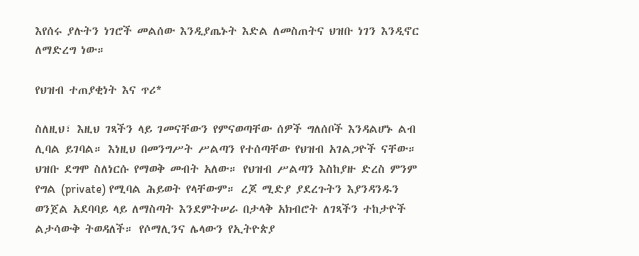እየሰሩ ያሉትን ነገሮች መልሰው እንዲያጤኑት እድል ለመስጠትና ህዝቡ ነገን እንዲኖር ለማድረግ ነው።

የህዝብ ተጠያቂነት እና ጥሪ*

ስለዚህ፣ እዚህ ገጻችን ላይ ገመናቸውን የምናወጣቸው ሰዎች ግለሰቦች እንዳልሆኑ ልብ ሊባል ይገባል። እነዚህ በመንግሥት ሥልጣን የተሰጣቸው የህዝብ አገልጋዮች ናቸው። ህዝቡ ደግሞ ስለነርሱ የማወቅ መብት አለው። የህዝብ ሥልጣን እስከያዙ ድረስ ምንም የግል (private) የሚባል ሕይወት የላቸውም። ረጆ ሚድያ ያደረጉትን እያንዳንዱን ወንጀል አደባባይ ላይ ለማስጣት እንደምትሠራ በታላቅ አክብሮት ለገጻችን ተከታዮች ልታሳውቅ ትወዳለች። የሶማሊንና ሌላውን የኢትዮጵያ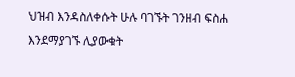ህዝብ እንዳስለቀሱት ሁሉ ባገኙት ገንዘብ ፍስሐ እንደማያገኙ ሊያውቁት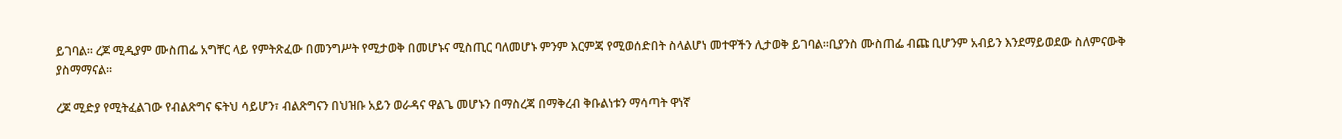ይገባል። ረጆ ሚዲያም ሙስጠፌ አግቸር ላይ የምትጽፈው በመንግሥት የሚታወቅ በመሆኑና ሚስጢር ባለመሆኑ ምንም እርምጃ የሚወሰድበት ስላልሆነ መተዋችን ሊታወቅ ይገባል።ቢያንስ ሙስጠፌ ብጩ ቢሆንም አብይን እንደማይወደው ስለምናውቅ ያስማማናል፡፡

ረጆ ሚድያ የሚትፈልገው የብልጽግና ፍትህ ሳይሆን፣ ብልጽግናን በህዝቡ አይን ወራዳና ዋልጌ መሆኑን በማስረጃ በማቅረብ ቅቡልነቱን ማሳጣት ዋነኛ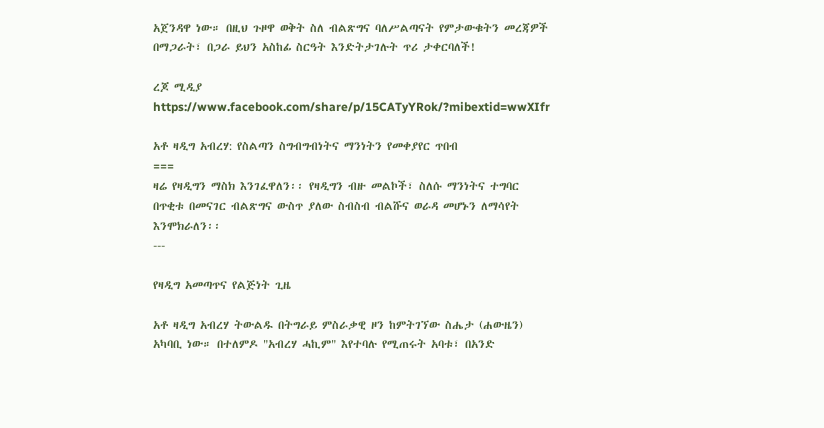አጀንዳዋ ነው። በዚህ ጉዞዋ ወቅት ስለ ብልጽግና ባለሥልጣናት የምታውቁትን መረጃዎች በማጋራት፣ በጋራ ይህን አስከፊ ስርዓት እንድትታገሉት ጥሪ ታቀርባለች!

ረጆ ሚዲያ
https://www.facebook.com/share/p/15CATyYRok/?mibextid=wwXIfr

አቶ ዛዲግ አብረሃ: የስልጣን ስግብግብነትና ማንነትን የመቀያየር ጥበብ
===
ዛሬ የዛዲግን ማስክ እንገፈዋለን፡፡ የዛዲግን ብዙ መልኮች፣ ስለሱ ማንነትና ተግባር በጥቂቱ በመናገር ብልጽግና ውስጥ ያለው ስብስብ ብልሹና ወራዳ መሆኑን ለማሳየት እንሞክራለን፡፡
---

የዛዲግ አመጣጥና የልጅነት ጊዜ

አቶ ዛዲግ አብረሃ ትውልዱ በትግራይ ምስራቃዊ ዞን ከምትገኘው ስሔታ (ሐውዜን) አካባቢ ነው። በተለምዶ "አብረሃ ሓኪም" እየተባሉ የሚጠሩት አባቱ፣ በአንድ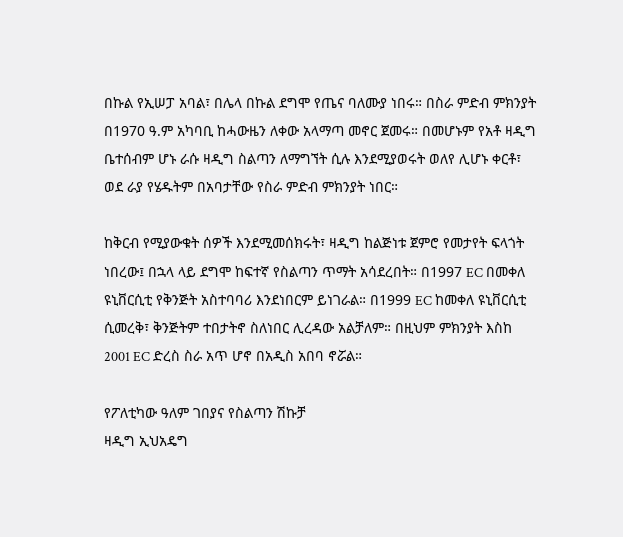በኩል የኢሠፓ አባል፣ በሌላ በኩል ደግሞ የጤና ባለሙያ ነበሩ። በስራ ምድብ ምክንያት በ1970 ዓ.ም አካባቢ ከሓውዜን ለቀው አላማጣ መኖር ጀመሩ። በመሆኑም የአቶ ዛዲግ ቤተሰብም ሆኑ ራሱ ዛዲግ ስልጣን ለማግኘት ሲሉ እንደሚያወሩት ወለየ ሊሆኑ ቀርቶ፣ ወደ ራያ የሄዱትም በአባታቸው የስራ ምድብ ምክንያት ነበር።

ከቅርብ የሚያውቁት ሰዎች እንደሚመሰክሩት፣ ዛዲግ ከልጅነቱ ጀምሮ የመታየት ፍላጎት ነበረው፤ በኋላ ላይ ደግሞ ከፍተኛ የስልጣን ጥማት አሳደረበት። በ1997 EC በመቀለ ዩኒቨርሲቲ የቅንጅት አስተባባሪ እንደነበርም ይነገራል። በ1999 EC ከመቀለ ዩኒቨርሲቲ ሲመረቅ፣ ቅንጅትም ተበታትኖ ስለነበር ሊረዳው አልቻለም። በዚህም ምክንያት እስከ 2001 EC ድረስ ስራ አጥ ሆኖ በአዲስ አበባ ኖሯል።

የፖለቲካው ዓለም ገበያና የስልጣን ሽኩቻ
ዛዲግ ኢህአዴግ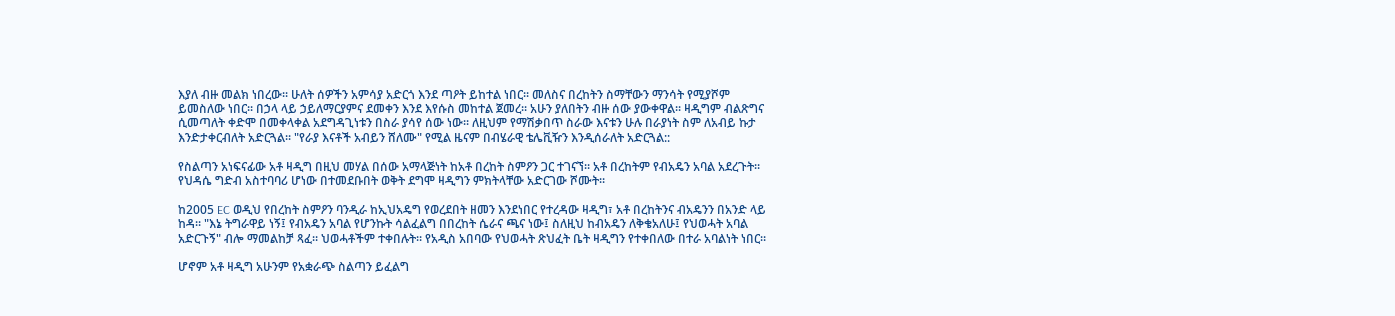እያለ ብዙ መልክ ነበረው፡፡ ሁለት ሰዎችን አምሳያ አድርጎ እንደ ጣዖት ይከተል ነበር፡፡ መለስና በረከትን ስማቸውን ማንሳት የሚያሾም ይመስለው ነበር፡፡ በኃላ ላይ ኃይለማርያምና ደመቀን እንደ እየሱስ መከተል ጀመረ፡፡ አሁን ያለበትን ብዙ ሰው ያውቀዋል፡፡ ዛዲግም ብልጽግና ሲመጣለት ቀድሞ በመቀላቀል አደግዳጊነቱን በስራ ያሳየ ሰው ነው፡፡ ለዚህም የማሽቃበጥ ስራው እናቱን ሁሉ በራያነት ስም ለአብይ ኩታ እንድታቀርብለት አድርጓል፡፡ "የራያ እናቶች አብይን ሸለሙ" የሚል ዜናም በብሄራዊ ቴሌቪዥን እንዲሰራለት አድርጓል::

የስልጣን አነፍናፊው አቶ ዛዲግ በዚህ መሃል በሰው አማላጅነት ከአቶ በረከት ስምዖን ጋር ተገናኘ። አቶ በረከትም የብአዴን አባል አደረጉት። የህዳሴ ግድብ አስተባባሪ ሆነው በተመደቡበት ወቅት ደግሞ ዛዲግን ምክትላቸው አድርገው ሾሙት።

ከ2005 EC ወዲህ የበረከት ስምዖን ባንዲራ ከኢህአዴግ የወረደበት ዘመን እንደነበር የተረዳው ዛዲግ፣ አቶ በረከትንና ብአዴንን በአንድ ላይ ከዳ። "እኔ ትግራዋይ ነኝ፤ የብአዴን አባል የሆንኩት ሳልፈልግ በበረከት ሴራና ጫና ነው፤ ስለዚህ ከብአዴን ለቅቄአለሁ፤ የህወሓት አባል አድርጉኝ" ብሎ ማመልከቻ ጻፈ። ህወሓቶችም ተቀበሉት። የአዲስ አበባው የህወሓት ጽህፈት ቤት ዛዲግን የተቀበለው በተራ አባልነት ነበር።

ሆኖም አቶ ዛዲግ አሁንም የአቋራጭ ስልጣን ይፈልግ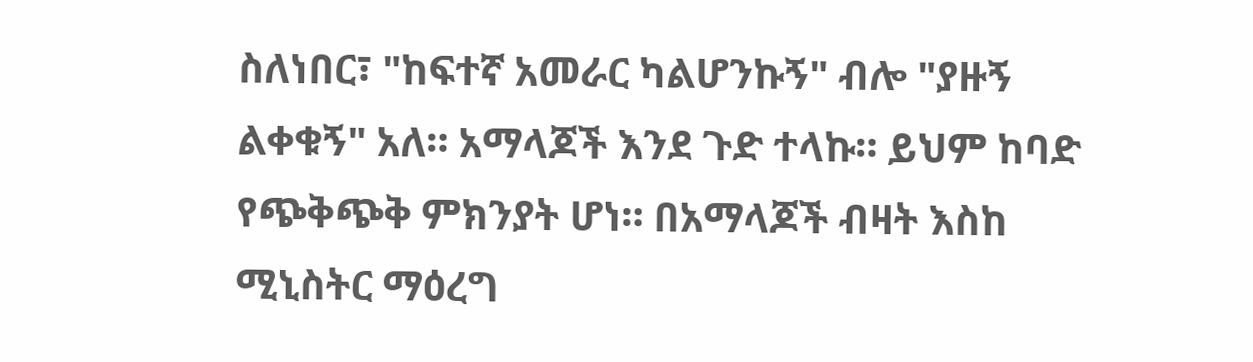ስለነበር፣ "ከፍተኛ አመራር ካልሆንኩኝ" ብሎ "ያዙኝ ልቀቁኝ" አለ። አማላጆች እንደ ጉድ ተላኩ። ይህም ከባድ የጭቅጭቅ ምክንያት ሆነ። በአማላጆች ብዛት እስከ ሚኒስትር ማዕረግ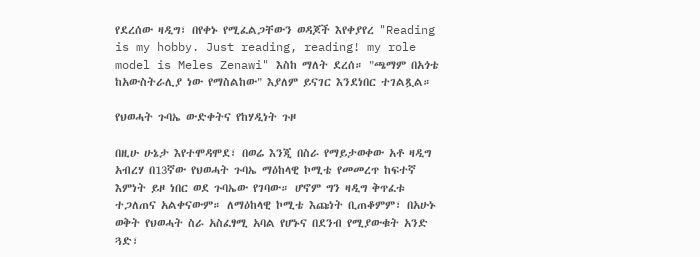የደረሰው ዛዲግ፣ በየቀኑ የሚፈልጋቸውን ወዳጆች እየቀያየረ "Reading is my hobby. Just reading, reading! my role model is Meles Zenawi" እስከ ማለት ደረሰ። "ጫማም በአጎቴ ከአውስትራሊያ ነው የማስልከው" እያለም ይናገር እንደነበር ተገልጿል።

የህወሓት ጉባኤ ውድቀትና የከሃዲነት ጉዞ

በዚሁ ሁኔታ እየተሞዳሞደ፣ በወሬ እንጂ በስራ የማይታወቀው አቶ ዛዲግ አብረሃ በ13ኛው የህወሓት ጉባኤ ማዕከላዊ ኮሚቴ የመመረጥ ከፍተኛ እምነት ይዞ ነበር ወደ ጉባኤው የገባው። ሆኖም ግን ዛዲግ ቅጥፈቱ ተጋለጠና አልቀናውም። ለማዕከላዊ ኮሚቴ እጩነት ቢጠቆምም፣ በአሁኑ ወቅት የህወሓት ስራ አስፈፃሚ አባል የሆኑና በደንብ የሚያውቁት አንድ ጓድ፣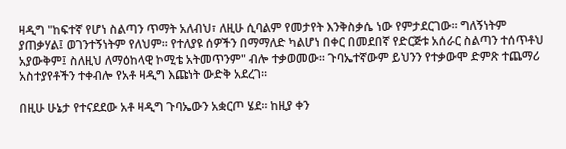ዛዲግ "ከፍተኛ የሆነ ስልጣን ጥማት አለብህ፣ ለዚሁ ሲባልም የመታየት እንቅስቃሴ ነው የምታደርገው። ግለኝነትም ያጠቃሃል፤ ወገንተኝነትም የለህም። የተለያዩ ሰዎችን በማማለድ ካልሆነ በቀር በመደበኛ የድርጅቱ አሰራር ስልጣን ተሰጥቶህ አያውቅም፤ ስለዚህ ለማዕከላዊ ኮሚቴ አትመጥንም" ብሎ ተቃወመው። ጉባኤተኛውም ይህንን የተቃውሞ ድምጽ ተጨማሪ አስተያየቶችን ተቀብሎ የአቶ ዛዲግ እጩነት ውድቅ አደረገ።

በዚሁ ሁኔታ የተናደደው አቶ ዛዲግ ጉባኤውን አቋርጦ ሄደ። ከዚያ ቀን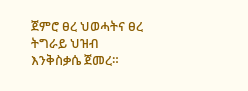ጀምሮ ፀረ ህወሓትና ፀረ ትግራይ ህዝብ እንቅስቃሴ ጀመረ።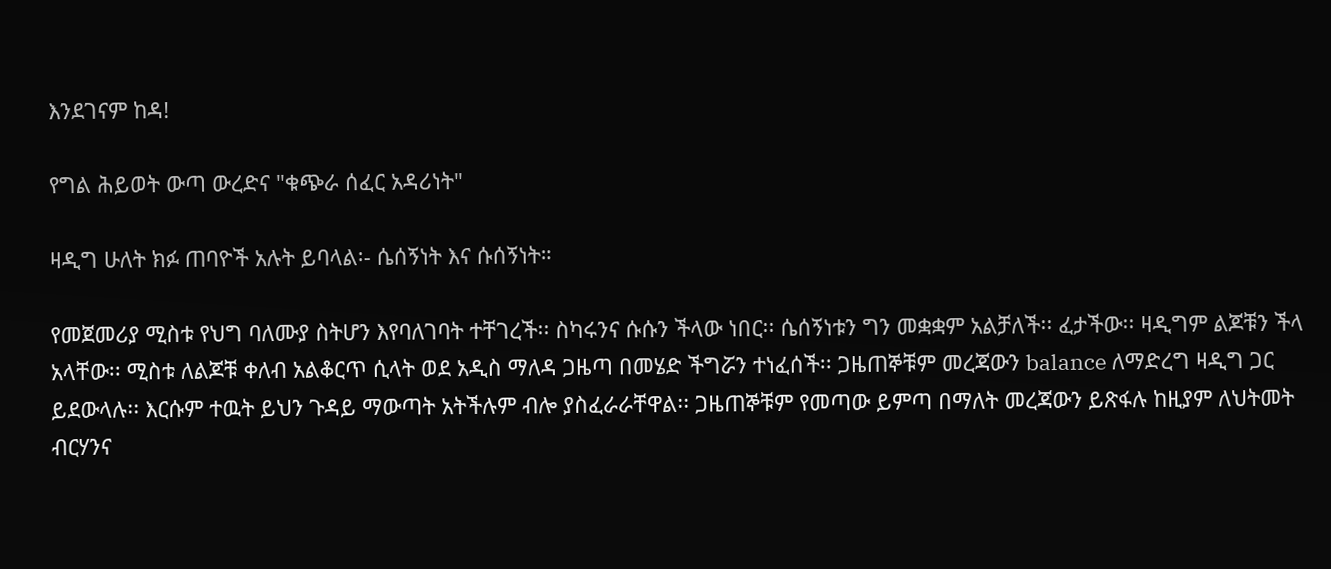እንደገናም ከዳ!

የግል ሕይወት ውጣ ውረድና "ቁጭራ ሰፈር አዳሪነት"

ዛዲግ ሁለት ክፉ ጠባዮች አሉት ይባላል፡- ሴሰኝነት እና ሱሰኝነት።

የመጀመሪያ ሚስቱ የህግ ባለሙያ ስትሆን እየባለገባት ተቸገረች፡፡ ስካሩንና ሱሱን ችላው ነበር፡፡ ሴሰኝነቱን ግን መቋቋም አልቻለች፡፡ ፈታችው፡፡ ዛዲግም ልጆቹን ችላ አላቸው፡፡ ሚስቱ ለልጆቹ ቀለብ አልቆርጥ ሲላት ወደ አዲስ ማለዳ ጋዜጣ በመሄድ ችግሯን ተነፈሰች፡፡ ጋዜጠኞቹም መረጃውን balance ለማድረግ ዛዲግ ጋር ይደውላሉ፡፡ እርሱም ተዉት ይህን ጉዳይ ማውጣት አትችሉም ብሎ ያስፈራራቸዋል፡፡ ጋዜጠኞቹም የመጣው ይምጣ በማለት መረጃውን ይጽፋሉ ከዚያም ለህትመት ብርሃንና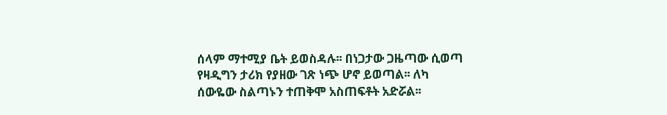ሰላም ማተሚያ ቤት ይወስዳሉ፡፡ በነጋታው ጋዜጣው ሲወጣ የዛዲግን ታሪክ የያዘው ገጽ ነጭ ሆኖ ይወጣል፡፡ ለካ ሰውዬው ስልጣኑን ተጠቅሞ አስጠፍቶት አድሯል፡፡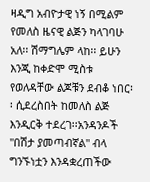ዛዲግ አብዮታዊ ነኝ በሚልም የመለስ ዜናዊ ልጅን ካላገባሁ አለ፡፡ ሽማግሌም ላከ፡፡ ይሁን እንጂ ከቀድሞ ሚስቱ የወለዳቸው ልጆቹን ደብቆ ነበር፡፡ ሲደረስበት ከመለስ ልጅ እንዲርቅ ተደረገ፡፡አንዳንዶች "በሽታ ያመጣብኛል" ብላ ግንኙነቷን እንዳቋረጠችው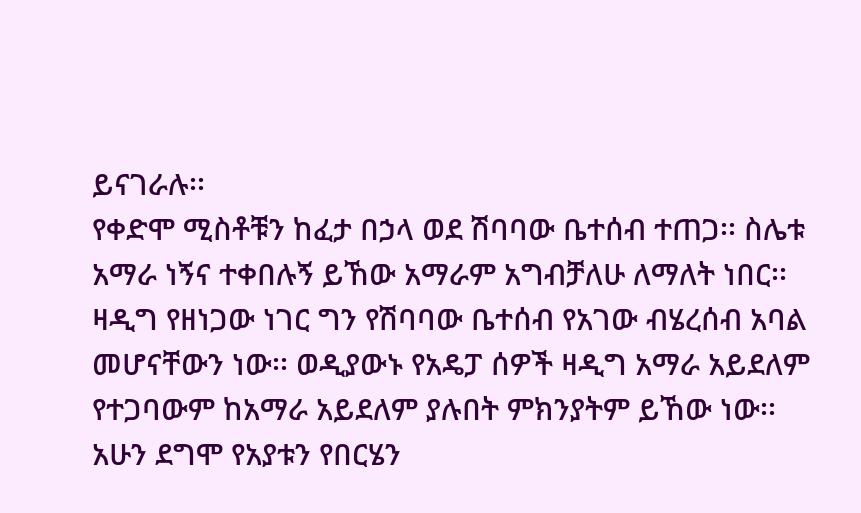ይናገራሉ፡፡
የቀድሞ ሚስቶቹን ከፈታ በኃላ ወደ ሽባባው ቤተሰብ ተጠጋ፡፡ ስሌቱ አማራ ነኝና ተቀበሉኝ ይኸው አማራም አግብቻለሁ ለማለት ነበር፡፡ ዛዲግ የዘነጋው ነገር ግን የሽባባው ቤተሰብ የአገው ብሄረሰብ አባል መሆናቸውን ነው፡፡ ወዲያውኑ የአዴፓ ሰዎች ዛዲግ አማራ አይደለም የተጋባውም ከአማራ አይደለም ያሉበት ምክንያትም ይኸው ነው፡፡ አሁን ደግሞ የአያቱን የበርሄን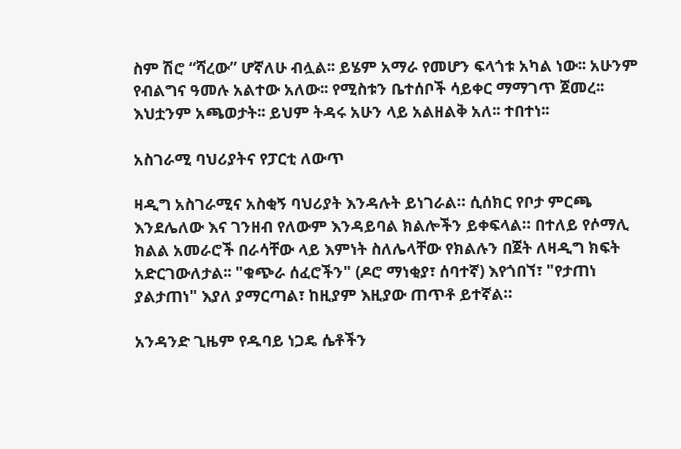ስም ሽሮ “ሻረው” ሆኛለሁ ብሏል፡፡ ይሄም አማራ የመሆን ፍላጎቱ አካል ነው፡፡ አሁንም የብልግና ዓመሉ አልተው አለው፡፡ የሚስቱን ቤተሰቦች ሳይቀር ማማገጥ ጀመረ፡፡ እህቷንም አጫወታት፡፡ ይህም ትዳሩ አሁን ላይ አልዘልቅ አለ፡፡ ተበተነ፡፡

አስገራሚ ባህሪያትና የፓርቲ ለውጥ

ዛዲግ አስገራሚና አስቂኝ ባህሪያት እንዳሉት ይነገራል። ሲሰክር የቦታ ምርጫ እንደሌለው እና ገንዘብ የለውም እንዳይባል ክልሎችን ይቀፍላል። በተለይ የሶማሊ ክልል አመራሮች በራሳቸው ላይ እምነት ስለሌላቸው የክልሉን በጀት ለዛዲግ ክፍት አድርገውለታል፡፡ "ቁጭራ ሰፈሮችን" (ዶሮ ማነቂያ፣ ሰባተኛ) እየጎበኘ፣ "የታጠነ ያልታጠነ" እያለ ያማርጣል፣ ከዚያም እዚያው ጠጥቶ ይተኛል።

አንዳንድ ጊዜም የዱባይ ነጋዴ ሴቶችን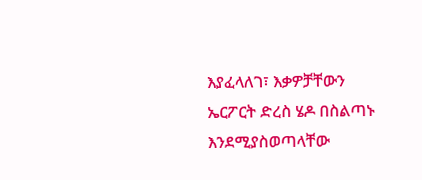እያፈላለገ፣ እቃዎቻቸውን ኤርፖርት ድረስ ሄዶ በስልጣኑ እንደሚያስወጣላቸው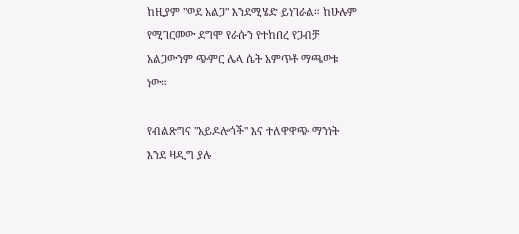ከዚያም "ወደ አልጋ" እንደሚሄድ ይነገራል። ከሁሉም የሚገርመው ደግሞ የራሱን የተከበረ የጋብቻ አልጋውንም ጭምር ሌላ ሴት አምጥቶ ማጫወቱ ነው።

የብልጽግና "አይዶሎጎች" እና ተለዋዋጭ ማንነት
እንደ ዛዲግ ያሉ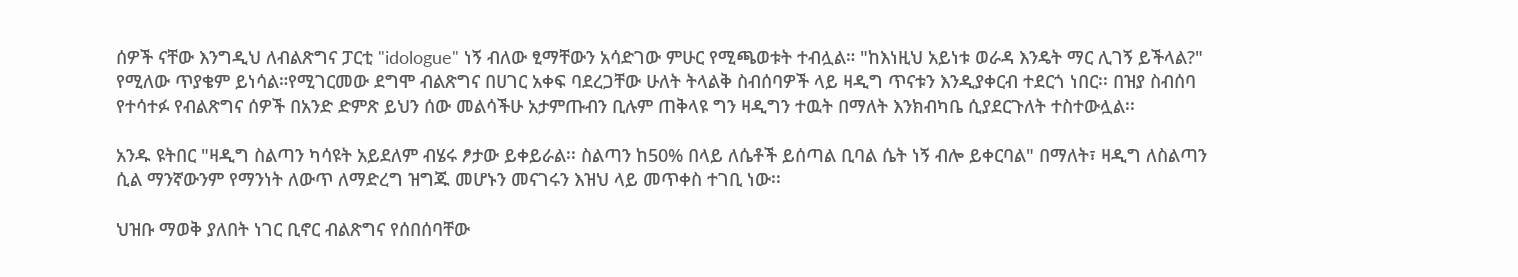ሰዎች ናቸው እንግዲህ ለብልጽግና ፓርቲ "idologue" ነኝ ብለው ፂማቸውን አሳድገው ምሁር የሚጫወቱት ተብሏል። "ከእነዚህ አይነቱ ወራዳ እንዴት ማር ሊገኝ ይችላል?" የሚለው ጥያቄም ይነሳል።የሚገርመው ደግሞ ብልጽግና በሀገር አቀፍ ባደረጋቸው ሁለት ትላልቅ ስብሰባዎች ላይ ዛዲግ ጥናቱን እንዲያቀርብ ተደርጎ ነበር፡፡ በዝያ ስብሰባ የተሳተፉ የብልጽግና ሰዎች በአንድ ድምጽ ይህን ሰው መልሳችሁ አታምጡብን ቢሉም ጠቅላዩ ግን ዛዲግን ተዉት በማለት እንክብካቤ ሲያደርጉለት ተስተውሏል፡፡

አንዱ ዩትበር "ዛዲግ ስልጣን ካሳዩት አይደለም ብሄሩ ፆታው ይቀይራል፡፡ ስልጣን ከ50% በላይ ለሴቶች ይሰጣል ቢባል ሴት ነኝ ብሎ ይቀርባል" በማለት፣ ዛዲግ ለስልጣን ሲል ማንኛውንም የማንነት ለውጥ ለማድረግ ዝግጁ መሆኑን መናገሩን እዝህ ላይ መጥቀስ ተገቢ ነው፡፡

ህዝቡ ማወቅ ያለበት ነገር ቢኖር ብልጽግና የሰበሰባቸው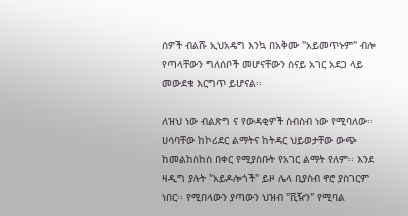ሰዎች ብልሹ ኢህአዴግ እንኳ በአቅሙ "አይመጥኑም" ብሎ የጣላቸውን ግለሰቦች መሆናቸውን ስናይ አገር አደጋ ላይ መውደቁ እርግጥ ይሆናል፡፡

ለዝህ ነው ብልጽግ ና የውዳቂዎች ስብስብ ነው የሚባለው፡፡ ሀሳባቸው ከኮሪደር ልማትና ከትዳር ህይወታቸው ውጭ ከመልከስከስ በቀር የሚያስቡት የአገር ልማት የለም፡፡ እንደ ዛዲግ ያሉት "አይዶሎጎች" ይዞ ሌላ ቢያስብ ኖሮ ያስገርም ነበር፡፡ የሚበላውን ያጣውን ህዝብ "ቪዥን" የሚባል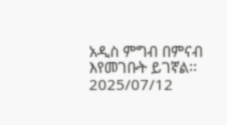አዲስ ምግብ በምናብ እየመገቡት ይገኛል፡፡
2025/07/12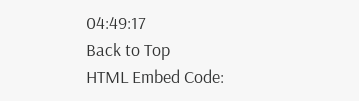04:49:17
Back to Top
HTML Embed Code: